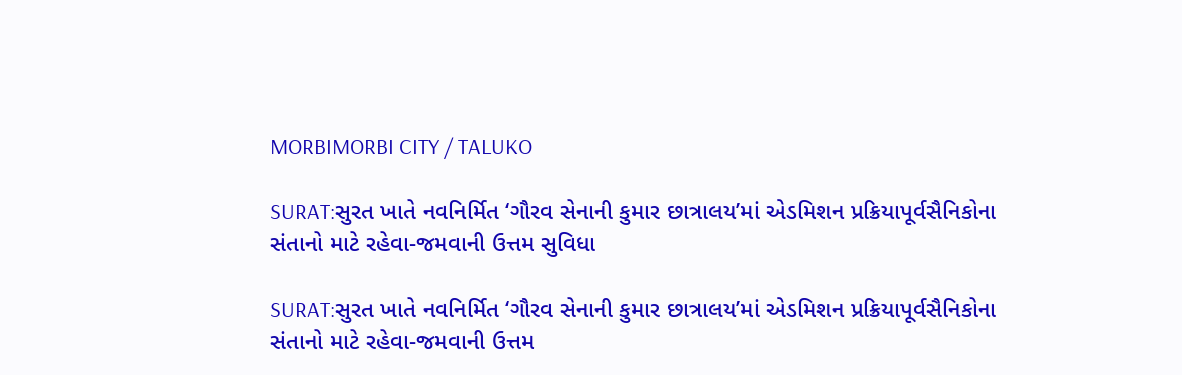MORBIMORBI CITY / TALUKO

SURAT:સુરત ખાતે નવનિર્મિત ‘ગૌરવ સેનાની કુમાર છાત્રાલય’માં એડમિશન પ્રક્રિયાપૂર્વસૈનિકોના સંતાનો માટે રહેવા-જમવાની ઉત્તમ સુવિધા

SURAT:સુરત ખાતે નવનિર્મિત ‘ગૌરવ સેનાની કુમાર છાત્રાલય’માં એડમિશન પ્રક્રિયાપૂર્વસૈનિકોના સંતાનો માટે રહેવા-જમવાની ઉત્તમ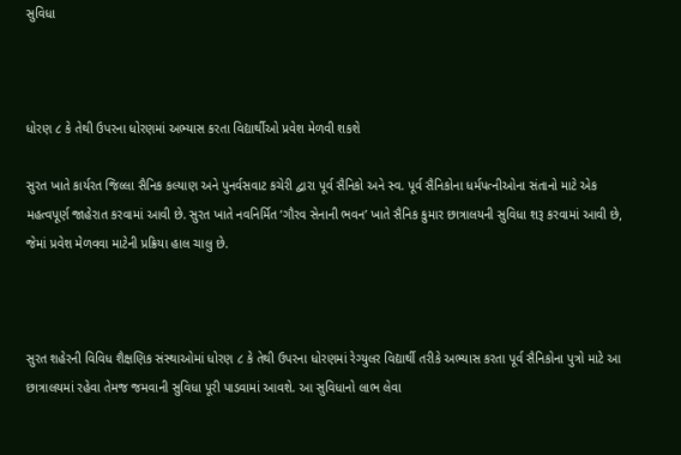સુવિધા



ધોરણ ૮ કે તેથી ઉપરના ધોરણમાં અભ્યાસ કરતા વિદ્યાર્થીઓ પ્રવેશ મેળવી શકશે

સુરત ખાતે કાર્યરત જિલ્લા સૈનિક કલ્યાણ અને પુનર્વસવાટ કચેરી દ્વારા પૂર્વ સૈનિકો અને સ્વ. પૂર્વ સૈનિકોના ધર્મપત્નીઓના સંતાનો માટે એક મહત્વપૂર્ણ જાહેરાત કરવામાં આવી છે. સુરત ખાતે નવનિર્મિત ‘ગૌરવ સેનાની ભવન’ ખાતે સૈનિક કુમાર છાત્રાલયની સુવિધા શરૂ કરવામાં આવી છે, જેમાં પ્રવેશ મેળવવા માટેની પ્રક્રિયા હાલ ચાલુ છે.



સુરત શહેરની વિવિધ શૈક્ષણિક સંસ્થાઓમાં ધોરણ ૮ કે તેથી ઉપરના ધોરણમાં રેગ્યુલર વિદ્યાર્થી તરીકે અભ્યાસ કરતા પૂર્વ સૈનિકોના પુત્રો માટે આ છાત્રાલયમાં રહેવા તેમજ જમવાની સુવિધા પૂરી પાડવામાં આવશે. આ સુવિધાનો લાભ લેવા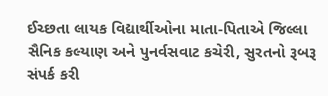ઈચ્છતા લાયક વિદ્યાર્થીઓના માતા-પિતાએ જિલ્લા સૈનિક કલ્યાણ અને પુનર્વસવાટ કચેરી, સુરતનો રૂબરૂ સંપર્ક કરી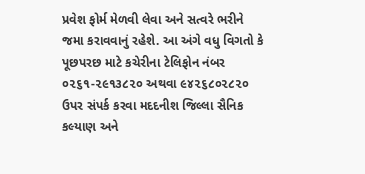પ્રવેશ ફોર્મ મેળવી લેવા અને સત્વરે ભરીને જમા કરાવવાનું રહેશે. આ અંગે વધુ વિગતો કે પૂછપરછ માટે કચેરીના ટેલિફોન નંબર ૦૨૬૧-૨૯૧૩૮૨૦ અથવા ૯૪૨૬૮૦૨૮૨૦ ઉપર સંપર્ક કરવા મદદનીશ જિલ્લા સૈનિક કલ્યાણ અને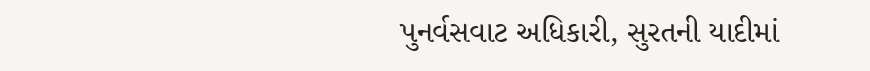પુનર્વસવાટ અધિકારી, સુરતની યાદીમાં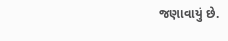જણાવાયું છે.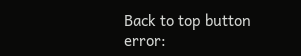Back to top button
error: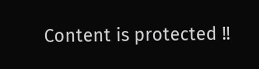Content is protected !!